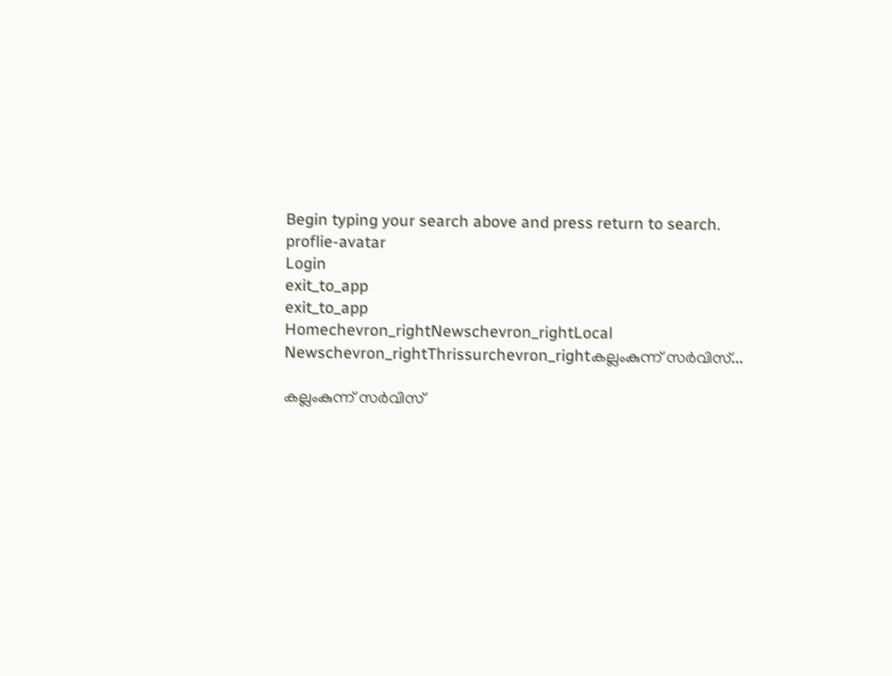Begin typing your search above and press return to search.
proflie-avatar
Login
exit_to_app
exit_to_app
Homechevron_rightNewschevron_rightLocal Newschevron_rightThrissurchevron_rightകല്ലംകുന്ന് സർവിസ്...

കല്ലംകുന്ന് സർവിസ്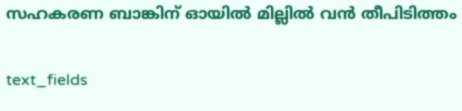സഹകരണ ബാങ്കിന് ഓയിൽ മില്ലിൽ വൻ തീപിടിത്തം

text_fields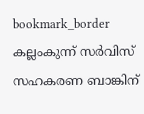bookmark_border
കല്ലംകുന്ന് സർവിസ് സഹകരണ ബാങ്കിന്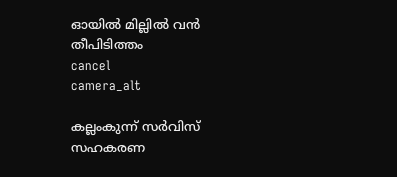ഓയിൽ മില്ലിൽ വൻ തീപിടിത്തം
cancel
camera_alt

കല്ലംകുന്ന് സർവിസ് സഹകരണ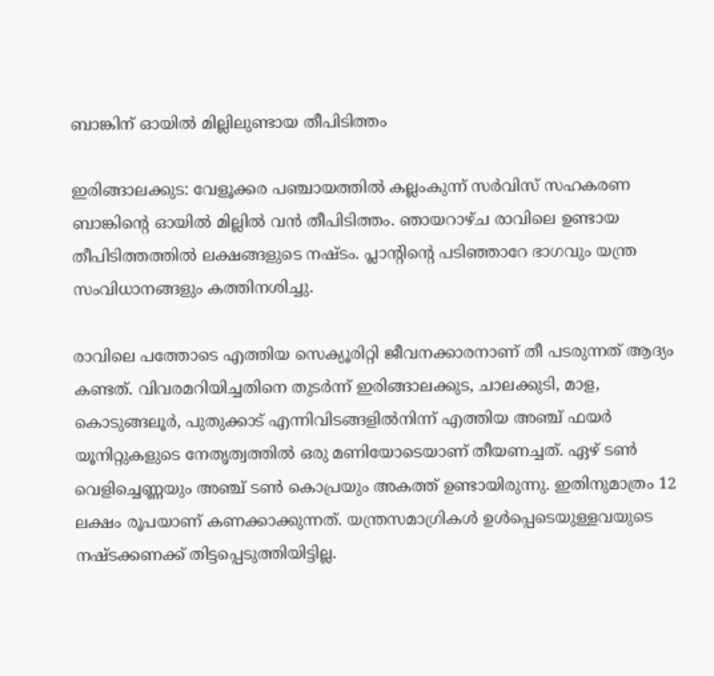ബാങ്കിന് ഓയിൽ മില്ലിലുണ്ടായ തീപിടിത്തം

ഇരിങ്ങാലക്കുട: വേളൂക്കര പഞ്ചായത്തിൽ കല്ലംകുന്ന് സർവിസ് സഹകരണ ബാങ്കിന്റെ ഓയിൽ മില്ലിൽ വൻ തീപിടിത്തം. ഞായറാഴ്ച രാവിലെ ഉണ്ടായ തീപിടിത്തത്തിൽ ലക്ഷങ്ങളുടെ നഷ്ടം. പ്ലാന്റിന്റെ പടിഞ്ഞാറേ ഭാഗവും യന്ത്ര സംവിധാനങ്ങളും കത്തിനശിച്ചു.

രാവിലെ പത്തോടെ എത്തിയ സെക്യൂരിറ്റി ജീവനക്കാരനാണ് തീ പടരുന്നത് ആദ്യം കണ്ടത്. വിവരമറിയിച്ചതിനെ തുടർന്ന് ഇരിങ്ങാലക്കുട, ചാലക്കുടി, മാള, കൊടുങ്ങലൂർ, പുതുക്കാട് എന്നിവിടങ്ങളിൽനിന്ന് എത്തിയ അഞ്ച് ഫയർ യൂനിറ്റുകളുടെ നേതൃത്വത്തിൽ ഒരു മണിയോടെയാണ് തീയണച്ചത്. ഏഴ് ടൺ വെളിച്ചെണ്ണയും അഞ്ച് ടൺ കൊപ്രയും അകത്ത് ഉണ്ടായിരുന്നു. ഇതിനുമാത്രം 12 ലക്ഷം രൂപയാണ് കണക്കാക്കുന്നത്. യന്ത്രസമാഗ്രികള്‍ ഉള്‍പ്പെടെയുള്ളവയുടെ നഷ്ടക്കണക്ക് തിട്ടപ്പെടുത്തിയിട്ടില്ല.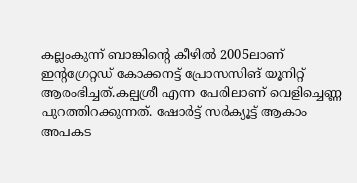കല്ലംകുന്ന് ബാങ്കിന്റെ കീഴിൽ 2005ലാണ് ഇന്റഗ്രേറ്റഡ് കോക്കനട്ട് പ്രോസസിങ് യൂനിറ്റ് ആരംഭിച്ചത്.കല്പശ്രീ എന്ന പേരിലാണ് വെളിച്ചെണ്ണ പുറത്തിറക്കുന്നത്. ഷോർട്ട് സർക്യൂട്ട് ആകാം അപകട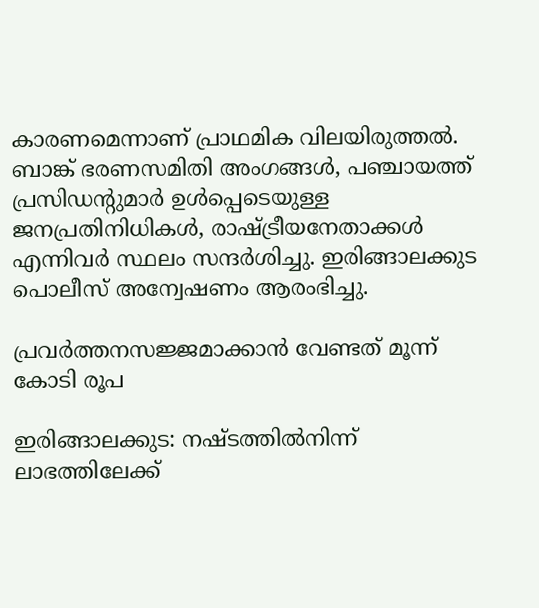കാരണമെന്നാണ് പ്രാഥമിക വിലയിരുത്തൽ. ബാങ്ക് ഭരണസമിതി അംഗങ്ങൾ, പഞ്ചായത്ത് പ്രസിഡന്റുമാർ ഉൾപ്പെടെയുള്ള ജനപ്രതിനിധികൾ, രാഷ്ട്രീയനേതാക്കൾ എന്നിവർ സ്ഥലം സന്ദർശിച്ചു. ഇരിങ്ങാലക്കുട പൊലീസ് അന്വേഷണം ആരംഭിച്ചു.

പ്രവർത്തനസജ്ജമാക്കാൻ വേണ്ടത് മൂന്ന് കോടി രൂപ

ഇരിങ്ങാലക്കുട: നഷ്ടത്തിൽനിന്ന് ലാഭത്തിലേക്ക്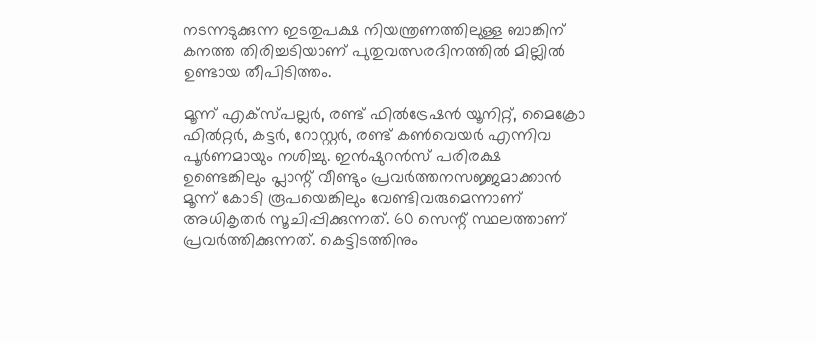നടന്നടുക്കുന്ന ഇടതുപക്ഷ നിയന്ത്രണത്തിലുള്ള ബാങ്കിന് കനത്ത തിരിച്ചടിയാണ് പുതുവത്സരദിനത്തിൽ മില്ലിൽ ഉണ്ടായ തീപിടിത്തം.

മൂന്ന് എക്സ്പല്ലർ, രണ്ട് ഫിൽട്രേഷൻ യൂനിറ്റ്, മൈക്രോ ഫിൽറ്റർ, കട്ടർ, റോസ്റ്റർ, രണ്ട് കൺവെയർ എന്നിവ പൂർണമായും നശിച്ചു. ഇൻഷുറൻസ് പരിരക്ഷ ഉണ്ടെങ്കിലും പ്ലാന്റ് വീണ്ടും പ്രവർത്തനസജ്ജമാക്കാൻ മൂന്ന് കോടി രൂപയെങ്കിലും വേണ്ടിവരുമെന്നാണ് അധികൃതർ സൂചിപ്പിക്കുന്നത്. 60 സെന്റ് സ്ഥലത്താണ് പ്രവർത്തിക്കുന്നത്. കെട്ടിടത്തിനും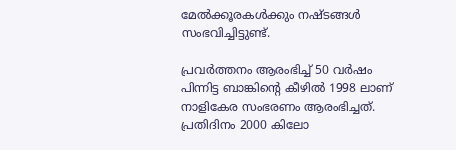മേൽക്കൂരകൾക്കും നഷ്ടങ്ങൾ സംഭവിച്ചിട്ടുണ്ട്.

പ്രവർത്തനം ആരംഭിച്ച് 50 വർഷം പിന്നിട്ട ബാങ്കിന്റെ കീഴിൽ 1998 ലാണ് നാളികേര സംഭരണം ആരംഭിച്ചത്. പ്രതിദിനം 2000 കിലോ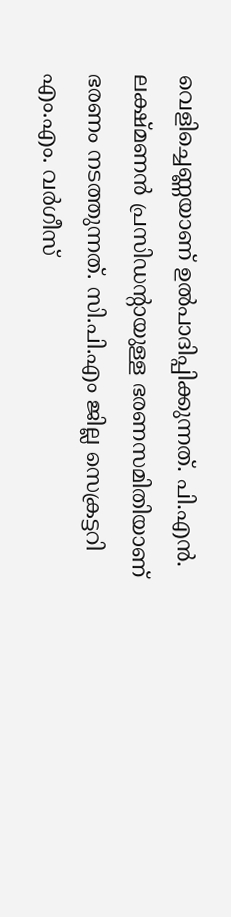വെളിച്ചെണ്ണയാണ് ഉൽപാദിപ്പിക്കുന്നത്. പി.എൻ. ലക്ഷ്മണൻ പ്രസിഡന്റായുള്ള ഭരണസമിതിയാണ് ഭരണം നടത്തുന്നത്. സി.പി.എം ജില്ല സെക്രട്ടറി എം.എം. വർഗീസ്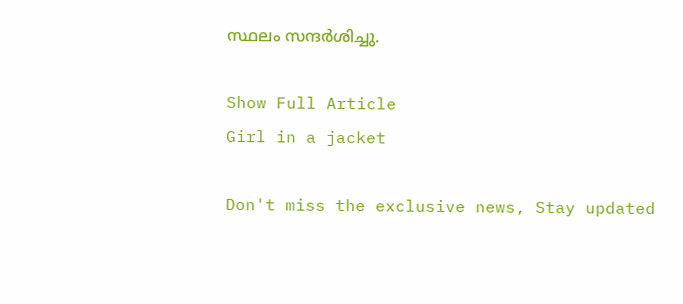സ്ഥലം സന്ദർശിച്ചു.

Show Full Article
Girl in a jacket

Don't miss the exclusive news, Stay updated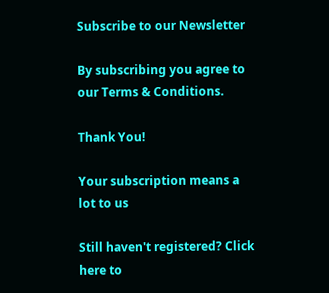Subscribe to our Newsletter

By subscribing you agree to our Terms & Conditions.

Thank You!

Your subscription means a lot to us

Still haven't registered? Click here to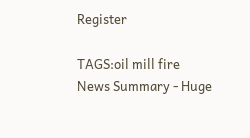Register

TAGS:oil mill fire
News Summary - Huge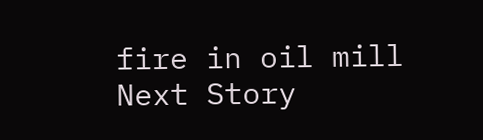fire in oil mill
Next Story